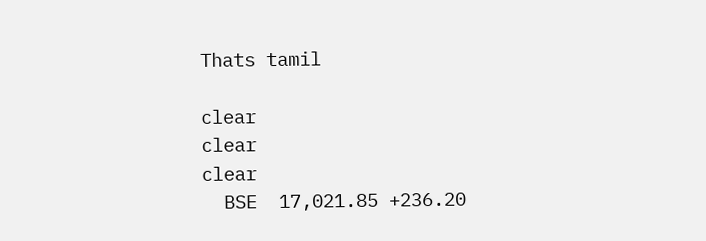Thats tamil

clear
clear
clear
  BSE  17,021.85 +236.20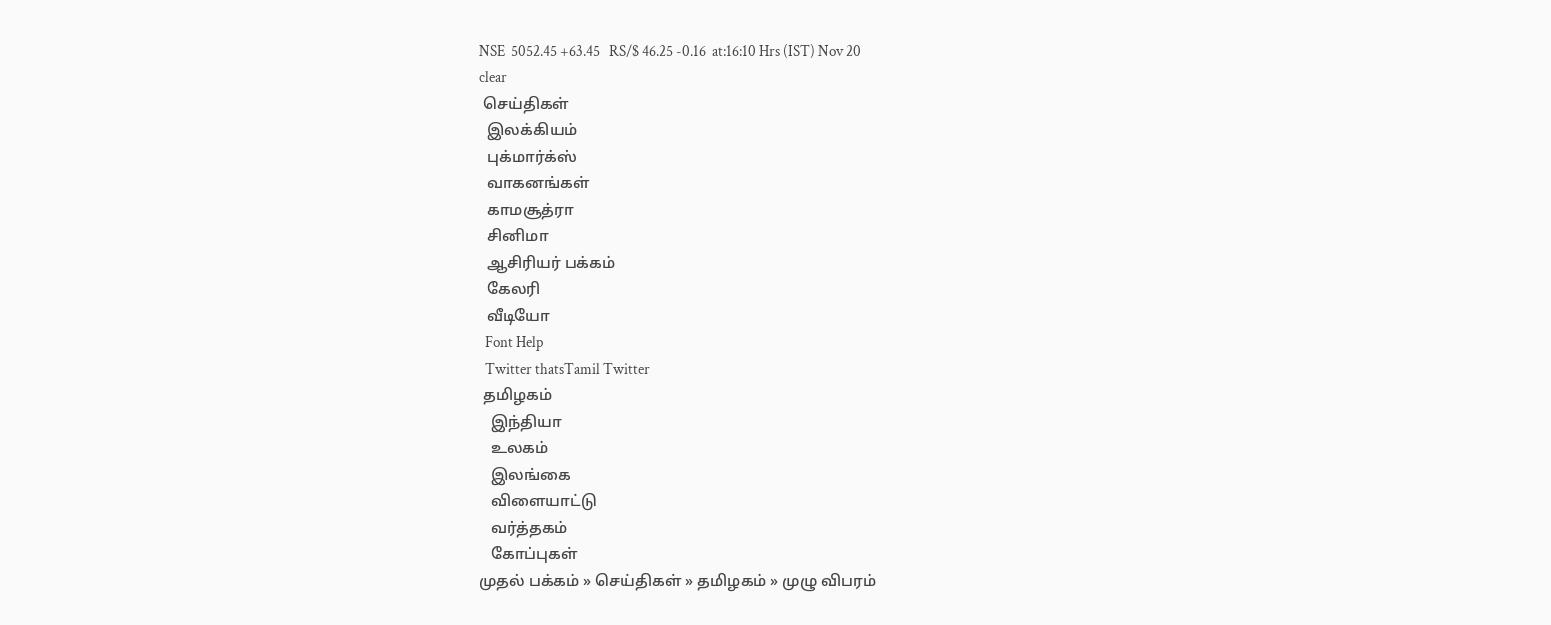NSE  5052.45 +63.45   RS/$ 46.25 -0.16  at:16:10 Hrs (IST) Nov 20
clear
 செய்திகள்
  இலக்கியம்
  புக்மார்க்ஸ்
  வாகனங்கள்
  காமசூத்ரா
  சினிமா
  ஆசிரியர் பக்கம்
  கேலரி
  வீடியோ
  Font Help
  Twitter thatsTamil Twitter
 தமிழகம்
   இந்தியா
   உலகம்
   இலங்கை
   விளையாட்டு
   வர்த்தகம்
   கோப்புகள்
முதல் பக்கம் » செய்திகள் » தமிழகம் » முழு விபரம்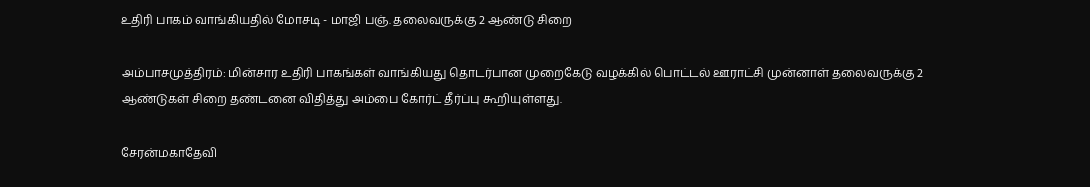உதிரி பாகம் வாங்கியதில் மோசடி - மாஜி பஞ். தலைவருக்கு 2 ஆண்டு சிறை

அம்பாசமுத்திரம்: மின்சார உதிரி பாகங்கள் வாங்கியது தொடர்பான முறைகேடு வழக்கில் பொட்டல் ஊராட்சி முன்னாள் தலைவருக்கு 2 ஆண்டுகள் சிறை தண்டனை விதித்து அம்பை கோர்ட் தீர்ப்பு கூறியுள்ளது.

சேரன்மகாதேவி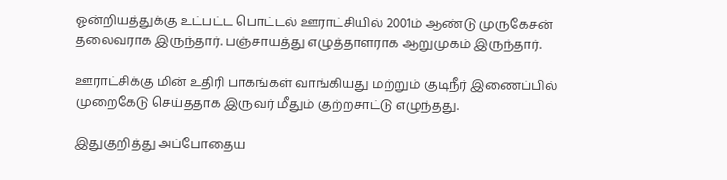ஓன்றியத்துக்கு உட்பட்ட பொட்டல் ஊராட்சியில் 2001ம் ஆண்டு முருகேசன் தலைவராக இருந்தார். பஞ்சாயத்து எழுத்தாளராக ஆறுமுகம் இருந்தார்.

ஊராட்சிக்கு மின் உதிரி பாகங்கள் வாங்கியது மற்றும் குடிநீர் இணைப்பில் முறைகேடு செய்ததாக இருவர் மீதும் குற்றசாட்டு எழுந்தது.

இதுகுறித்து அப்போதைய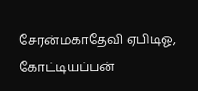சேரன்மகாதேவி ஏபிடிஓ, கோட்டியப்பன்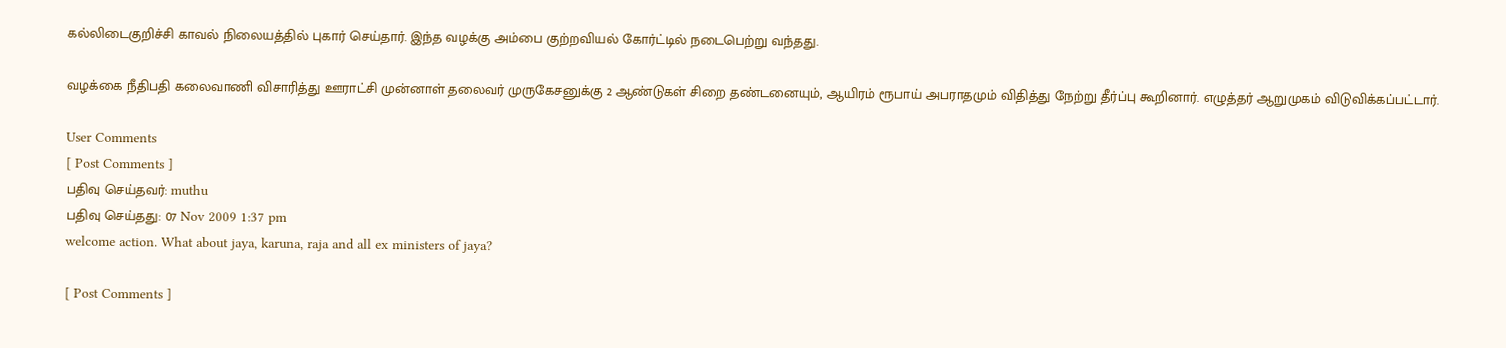கல்லிடைகுறிச்சி காவல் நிலையத்தில் புகார் செய்தார். இந்த வழக்கு அம்பை குற்றவியல் கோர்ட்டில் நடைபெற்று வந்தது.

வழக்கை நீதிபதி கலைவாணி விசாரித்து ஊராட்சி முன்னாள் தலைவர் முருகேசனுக்கு 2 ஆண்டுகள் சிறை தண்டனையும், ஆயிரம் ரூபாய் அபராதமும் விதித்து நேற்று தீர்ப்பு கூறினார். எழுத்தர் ஆறுமுகம் விடுவிக்கப்பட்டார்.

User Comments
[ Post Comments ]
பதிவு செய்தவர்: muthu
பதிவு செய்தது: 07 Nov 2009 1:37 pm
welcome action. What about jaya, karuna, raja and all ex ministers of jaya?

[ Post Comments ]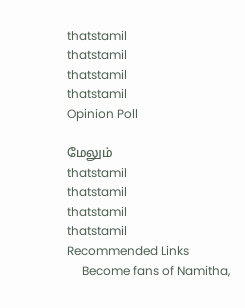thatstamil
thatstamil
thatstamil
thatstamil
Opinion Poll

மேலும்
thatstamil
thatstamil
thatstamil
thatstamil
Recommended Links
     Become fans of Namitha,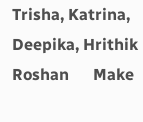Trisha, Katrina, Deepika, Hrithik Roshan      Make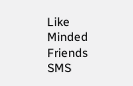Like Minded Friends      SMS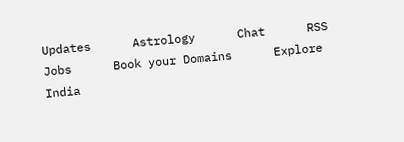Updates      Astrology      Chat      RSS      Jobs      Book your Domains      Explore India